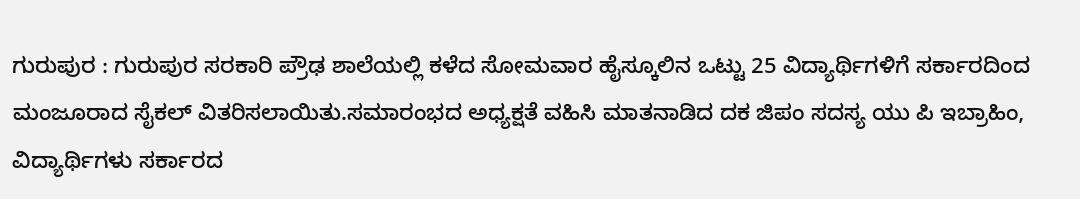ಗುರುಪುರ : ಗುರುಪುರ ಸರಕಾರಿ ಪ್ರೌಢ ಶಾಲೆಯಲ್ಲಿ ಕಳೆದ ಸೋಮವಾರ ಹೈಸ್ಕೂಲಿನ ಒಟ್ಟು 25 ವಿದ್ಯಾರ್ಥಿಗಳಿಗೆ ಸರ್ಕಾರದಿಂದ ಮಂಜೂರಾದ ಸೈಕಲ್ ವಿತರಿಸಲಾಯಿತು.ಸಮಾರಂಭದ ಅಧ್ಯಕ್ಷತೆ ವಹಿಸಿ ಮಾತನಾಡಿದ ದಕ ಜಿಪಂ ಸದಸ್ಯ ಯು ಪಿ ಇಬ್ರಾಹಿಂ, ವಿದ್ಯಾರ್ಥಿಗಳು ಸರ್ಕಾರದ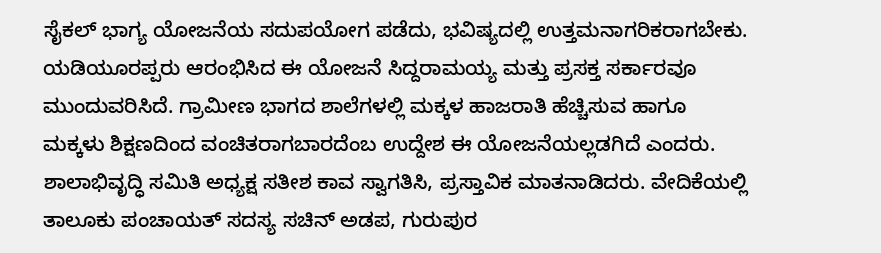ಸೈಕಲ್ ಭಾಗ್ಯ ಯೋಜನೆಯ ಸದುಪಯೋಗ ಪಡೆದು, ಭವಿಷ್ಯದಲ್ಲಿ ಉತ್ತಮನಾಗರಿಕರಾಗಬೇಕು. ಯಡಿಯೂರಪ್ಪರು ಆರಂಭಿಸಿದ ಈ ಯೋಜನೆ ಸಿದ್ದರಾಮಯ್ಯ ಮತ್ತು ಪ್ರಸಕ್ತ ಸರ್ಕಾರವೂ ಮುಂದುವರಿಸಿದೆ. ಗ್ರಾಮೀಣ ಭಾಗದ ಶಾಲೆಗಳಲ್ಲಿ ಮಕ್ಕಳ ಹಾಜರಾತಿ ಹೆಚ್ಚಿಸುವ ಹಾಗೂ ಮಕ್ಕಳು ಶಿಕ್ಷಣದಿಂದ ವಂಚಿತರಾಗಬಾರದೆಂಬ ಉದ್ದೇಶ ಈ ಯೋಜನೆಯಲ್ಲಡಗಿದೆ ಎಂದರು.
ಶಾಲಾಭಿವೃದ್ಧಿ ಸಮಿತಿ ಅಧ್ಯಕ್ಷ ಸತೀಶ ಕಾವ ಸ್ವಾಗತಿಸಿ, ಪ್ರಸ್ತಾವಿಕ ಮಾತನಾಡಿದರು. ವೇದಿಕೆಯಲ್ಲಿ ತಾಲೂಕು ಪಂಚಾಯತ್ ಸದಸ್ಯ ಸಚಿನ್ ಅಡಪ, ಗುರುಪುರ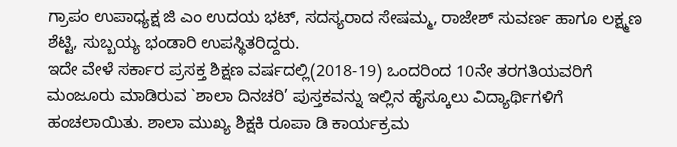ಗ್ರಾಪಂ ಉಪಾಧ್ಯಕ್ಷ ಜಿ ಎಂ ಉದಯ ಭಟ್, ಸದಸ್ಯರಾದ ಸೇಷಮ್ಮ, ರಾಜೇಶ್ ಸುವರ್ಣ ಹಾಗೂ ಲಕ್ಷ್ಮಣ ಶೆಟ್ಟಿ, ಸುಬ್ಬಯ್ಯ ಭಂಡಾರಿ ಉಪಸ್ಥಿತರಿದ್ದರು.
ಇದೇ ವೇಳೆ ಸರ್ಕಾರ ಪ್ರಸಕ್ತ ಶಿಕ್ಷಣ ವರ್ಷದಲ್ಲಿ(2018-19) ಒಂದರಿಂದ 10ನೇ ತರಗತಿಯವರಿಗೆ ಮಂಜೂರು ಮಾಡಿರುವ `ಶಾಲಾ ದಿನಚರಿ’ ಪುಸ್ತಕವನ್ನು ಇಲ್ಲಿನ ಹೈಸ್ಕೂಲು ವಿದ್ಯಾರ್ಥಿಗಳಿಗೆ ಹಂಚಲಾಯಿತು. ಶಾಲಾ ಮುಖ್ಯ ಶಿಕ್ಷಕಿ ರೂಪಾ ಡಿ ಕಾರ್ಯಕ್ರಮ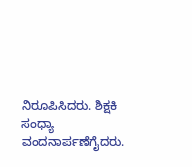ನಿರೂಪಿಸಿದರು. ಶಿಕ್ಷಕಿ ಸಂಧ್ಯಾ ವಂದನಾರ್ಪಣೆಗೈದರು.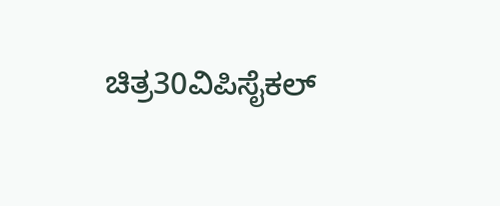ಚಿತ್ರ30ವಿಪಿಸೈಕಲ್